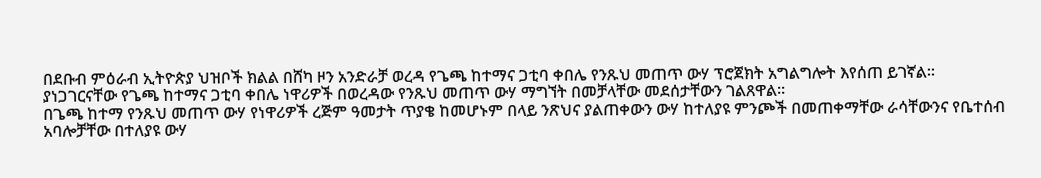በደቡብ ምዕራብ ኢትዮጵያ ህዝቦች ክልል በሸካ ዞን አንድራቻ ወረዳ የጌጫ ከተማና ጋቲባ ቀበሌ የንጹህ መጠጥ ውሃ ፕሮጀክት አግልግሎት እየሰጠ ይገኛል።
ያነጋገርናቸው የጌጫ ከተማና ጋቲባ ቀበሌ ነዋሪዎች በወረዳው የንጹህ መጠጥ ውሃ ማግኘት በመቻላቸው መደሰታቸውን ገልጸዋል።
በጌጫ ከተማ የንጹህ መጠጥ ውሃ የነዋሪዎች ረጅም ዓመታት ጥያቄ ከመሆኑም በላይ ንጽህና ያልጠቀውን ውሃ ከተለያዩ ምንጮች በመጠቀማቸው ራሳቸውንና የቤተሰብ አባሎቻቸው በተለያዩ ውሃ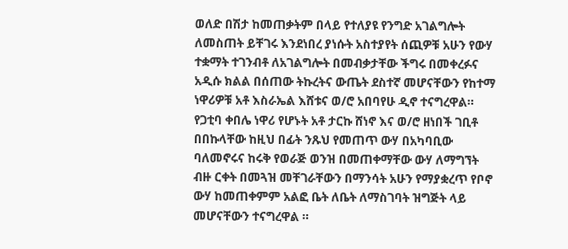ወለድ በሽታ ከመጠቃትም በላይ የተለያዩ የንግድ አገልግሎት ለመስጠት ይቸገሩ እንደነበረ ያነሱት አስተያየት ሰጪዎቹ አሁን የውሃ ተቋማት ተገንብቶ ለአገልግሎት በመብቃታቸው ችግሩ በመቀረፉና አዲሱ ክልል በሰጠው ትኩረትና ውጤት ደስተኛ መሆናቸውን የከተማ ነዋሪዎቹ አቶ እስራኤል እሸቱና ወ/ሮ አበባየሁ ዲኖ ተናግረዋል።
የጋቲባ ቀበሌ ነዋሪ የሆኑት አቶ ታርኩ ሸነኖ እና ወ/ሮ ዘነበች ገቢቶ በበኩላቸው ከዚህ በፊት ንጹህ የመጠጥ ውሃ በአካባቢው ባለመኖሩና ከሩቅ የወራጅ ወንዝ በመጠቀማቸው ውሃ ለማግኘት ብዙ ርቀት በመጓዝ መቸገራቸውን በማንሳት አሁን የማያቋረጥ የቦኖ ውሃ ከመጠቀምም አልፎ ቤት ለቤት ለማስገባት ዝግጅት ላይ መሆናቸውን ተናግረዋል ።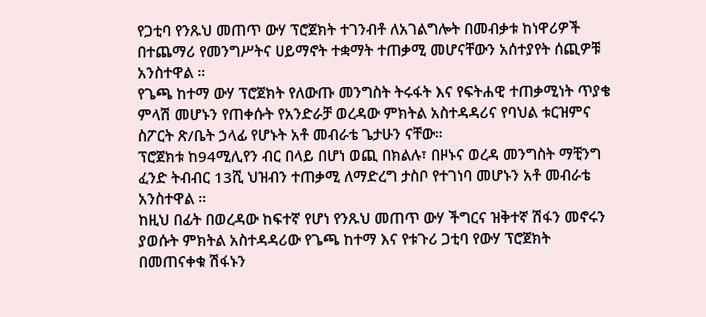የጋቲባ የንጹህ መጠጥ ውሃ ፕሮጀክት ተገንብቶ ለአገልግሎት በመብቃቱ ከነዋሪዎች በተጨማሪ የመንግሥትና ሀይማኖት ተቋማት ተጠቃሚ መሆናቸውን አሰተያየት ሰጪዎቹ አንስተዋል ።
የጌጫ ከተማ ውሃ ፕሮጀክት የለውጡ መንግስት ትሩፋት እና የፍትሐዊ ተጠቃሚነት ጥያቄ ምላሽ መሆኑን የጠቀሱት የአንድራቻ ወረዳው ምክትል አስተዳዳሪና የባህል ቱርዝምና ስፖርት ጽ/ቤት ኃላፊ የሆኑት አቶ መብራቴ ጌታሁን ናቸው።
ፕሮጀክቱ ከ94ሚሊየን ብር በላይ በሆነ ወጪ በክልሉ፣ በዞኑና ወረዳ መንግስት ማቺንግ ፈንድ ትብብር 13ሺ ህዝብን ተጠቃሚ ለማድረግ ታስቦ የተገነባ መሆኑን አቶ መብራቴ አንስተዋል ።
ከዚህ በፊት በወረዳው ከፍተኛ የሆነ የንጹህ መጠጥ ውሃ ችግርና ዝቅተኛ ሽፋን መኖሩን ያወሱት ምክትል አስተዳዳሪው የጌጫ ከተማ እና የቱጉሪ ጋቲባ የውሃ ፕሮጀክት በመጠናቀቁ ሽፋኑን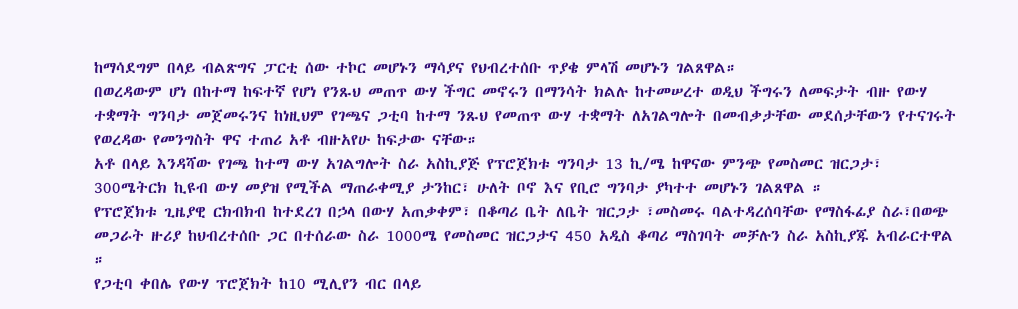ከማሳደግም በላይ ብልጽግና ፓርቲ ሰው ተኮር መሆኑን ማሳያና የህብረተሰቡ ጥያቄ ምላሽ መሆኑን ገልጸዋል።
በወረዳውም ሆነ በከተማ ከፍተኛ የሆነ የንጹህ መጠጥ ውሃ ችግር መኖሩን በማንሳት ክልሉ ከተመሠረተ ወዲህ ችግሩን ለመፍታት ብዙ የውሃ ተቋማት ግንባታ መጀመሩንና ከነዚህም የገጫና ጋቲባ ከተማ ንጹህ የመጠጥ ውሃ ተቋማት ለአገልግሎት በመብቃታቸው መደሰታቸውን የተናገሩት የወረዳው የመንግስት ዋና ተጠሪ አቶ ብዙአየሁ ከፍታው ናቸው።
አቶ በላይ እንዳሻው የገጫ ከተማ ውሃ አገልግሎት ስራ አስኪያጅ የፕሮጀክቱ ግንባታ 13 ኪ/ሜ ከዋናው ምንጭ የመስመር ዝርጋታ፣ 300ሜትርክ ኪዩብ ውሃ መያዝ የሚችል ማጠራቀሚያ ታንከር፣ ሁለት ቦኖ እና የቢሮ ግንባታ ያካተተ መሆኑን ገልጸዋል ።
የፕሮጀክቱ ጊዜያዊ ርክብክብ ከተደረገ በኃላ በውሃ አጠቃቀም፣ በቆጣሪ ቤት ለቤት ዝርጋታ ፣መስመሩ ባልተዳረሰባቸው የማስፋፊያ ስራ፣በወጭ መጋራት ዙሪያ ከህብረተሰቡ ጋር በተሰራው ስራ 1000ሜ የመስመር ዝርጋታና 450 አዲስ ቆጣሪ ማስገባት መቻሉን ስራ አስኪያጁ አብራርተዋል ።
የጋቲባ ቀበሌ የውሃ ፕሮጀክት ከ10 ሚሊየን ብር በላይ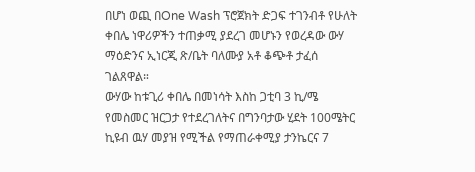በሆነ ወጪ በOne Wash ፕሮጀክት ድጋፍ ተገንብቶ የሁለት ቀበሌ ነዋሪዎችን ተጠቃሚ ያደረገ መሆኑን የወረዳው ውሃ ማዕድንና ኢነርጂ ጽ/ቤት ባለሙያ አቶ ቆጭቶ ታፈሰ ገልጸዋል።
ውሃው ከቱጊሪ ቀበሌ በመነሳት እስከ ጋቲባ 3 ኪ/ሜ የመስመር ዝርጋታ የተደረገለትና በግንባታው ሂደት 100ሜትር ኪዩብ ዉሃ መያዝ የሚችል የማጠራቀሚያ ታንኬርና 7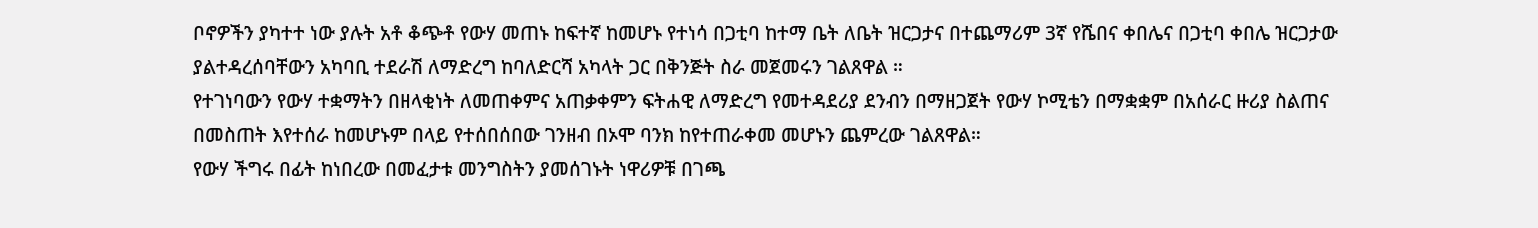ቦኖዎችን ያካተተ ነው ያሉት አቶ ቆጭቶ የውሃ መጠኑ ከፍተኛ ከመሆኑ የተነሳ በጋቲባ ከተማ ቤት ለቤት ዝርጋታና በተጨማሪም 3ኛ የሼበና ቀበሌና በጋቲባ ቀበሌ ዝርጋታው ያልተዳረሰባቸውን አካባቢ ተደራሽ ለማድረግ ከባለድርሻ አካላት ጋር በቅንጅት ስራ መጀመሩን ገልጸዋል ።
የተገነባውን የውሃ ተቋማትን በዘላቂነት ለመጠቀምና አጠቃቀምን ፍትሐዊ ለማድረግ የመተዳደሪያ ደንብን በማዘጋጀት የውሃ ኮሚቴን በማቋቋም በአሰራር ዙሪያ ስልጠና በመስጠት እየተሰራ ከመሆኑም በላይ የተሰበሰበው ገንዘብ በኦሞ ባንክ ከየተጠራቀመ መሆኑን ጨምረው ገልጸዋል።
የውሃ ችግሩ በፊት ከነበረው በመፈታቱ መንግስትን ያመሰገኑት ነዋሪዎቹ በገጫ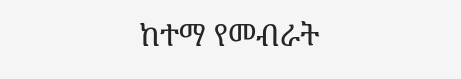ከተማ የመብራት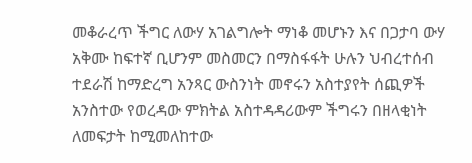መቆራረጥ ችግር ለውሃ አገልግሎት ማነቆ መሆኑን እና በጋታባ ውሃ አቅሙ ከፍተኛ ቢሆንም መስመርን በማስፋፋት ሁሉን ህብረተሰብ ተደራሽ ከማድረግ አንጻር ውስንነት መኖሩን አስተያየት ሰጪዎች አንስተው የወረዳው ምክትል አስተዳዳሪውም ችግሩን በዘላቂነት ለመፍታት ከሚመለከተው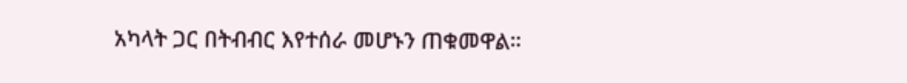አካላት ጋር በትብብር እየተሰራ መሆኑን ጠቁመዋል።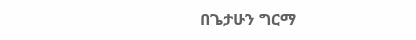በጌታሁን ግርማ